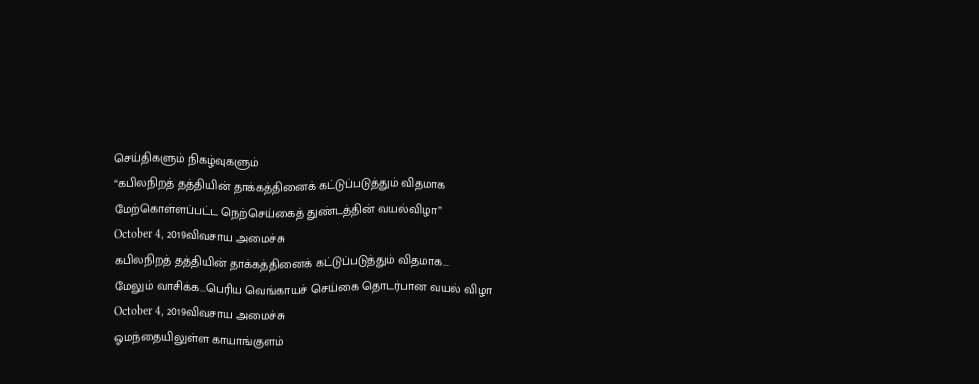செய்திகளும் நிகழ்வுகளும்
“கபிலநிறத் தத்தியின் தாக்கத்தினைக் கட்டுப்படுத்தும் விதமாக மேற்கொள்ளப்பட்ட நெற்செய்கைத் துண்டத்தின் வயல்விழா”
October 4, 2019விவசாய அமைச்சு
கபிலநிறத் தத்தியின் தாக்கத்தினைக் கட்டுப்படுத்தும் விதமாக...
மேலும் வாசிக்க...பெரிய வெங்காயச் செய்கை தொடர்பான வயல் விழா
October 4, 2019விவசாய அமைச்சு
ஓமந்தையிலுள்ள காயாங்குளம்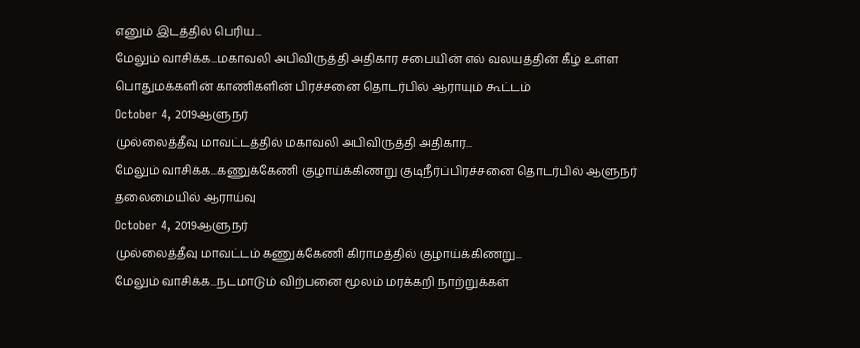எனும் இடத்தில் பெரிய...
மேலும் வாசிக்க...மகாவலி அபிவிருத்தி அதிகார சபையின் எல் வலயத்தின் கீழ் உள்ள பொதுமக்களின் காணிகளின் பிரச்சனை தொடர்பில் ஆராயும் கூட்டம்
October 4, 2019ஆளுநர்
முல்லைத்தீவு மாவட்டத்தில் மகாவலி அபிவிருத்தி அதிகார...
மேலும் வாசிக்க...கணுக்கேணி குழாய்க்கிணறு குடிநீர்ப்பிரச்சனை தொடர்பில் ஆளுநர் தலைமையில் ஆராய்வு
October 4, 2019ஆளுநர்
முல்லைத்தீவு மாவட்டம் கணுக்கேணி கிராமத்தில் குழாய்க்கிணறு...
மேலும் வாசிக்க...நடமாடும் விற்பனை மூலம் மரக்கறி நாற்றுக்கள்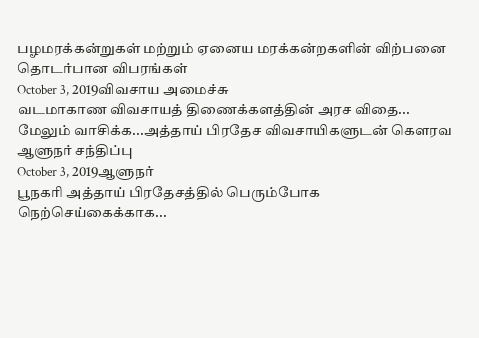பழமரக்கன்றுகள் மற்றும் ஏனைய மரக்கன்றகளின் விற்பனை தொடர்பான விபரங்கள்
October 3, 2019விவசாய அமைச்சு
வடமாகாண விவசாயத் திணைக்களத்தின் அரச விதை...
மேலும் வாசிக்க...அத்தாய் பிரதேச விவசாயிகளுடன் கௌரவ ஆளுநர் சந்திப்பு
October 3, 2019ஆளுநர்
பூநகரி அத்தாய் பிரதேசத்தில் பெரும்போக நெற்செய்கைக்காக...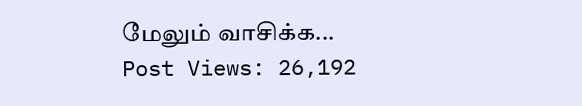மேலும் வாசிக்க...
Post Views: 26,192